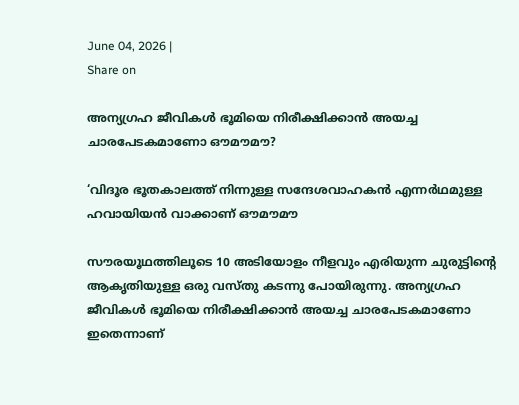June 04, 2026 |
Share on

അന്യഗ്രഹ ജീവികള്‍ ഭൂമിയെ നിരീക്ഷിക്കാന്‍ അയച്ച ചാരപേടകമാണോ ഔമൗമൗ?

‘വിദൂര ഭൂതകാലത്ത് നിന്നുള്ള സന്ദേശവാഹകന്‍ എന്നര്‍ഥമുള്ള ഹവായിയന്‍ വാക്കാണ്‌ ഔമൗമൗ

സൗരയൂഥത്തിലൂടെ 10 അടിയോളം നീളവും എരിയുന്ന ചുരുട്ടിന്റെ ആകൃതിയുള്ള ഒരു വസ്തു കടന്നു പോയിരുന്നു. അന്യഗ്രഹ ജീവികള്‍ ഭൂമിയെ നിരീക്ഷിക്കാന്‍ അയച്ച ചാരപേടകമാണോ ഇതെന്നാണ്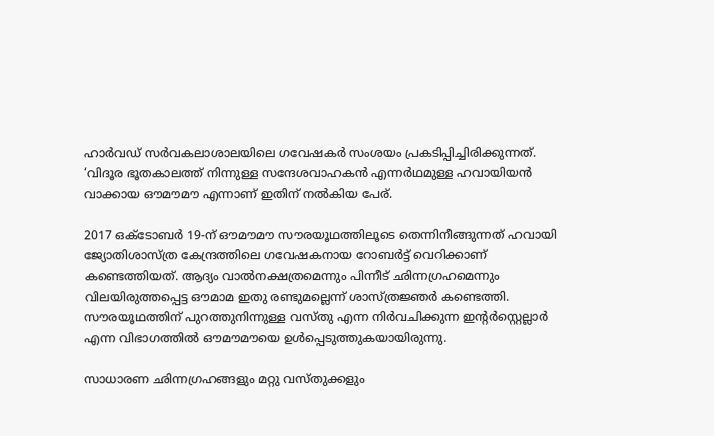ഹാര്‍വഡ് സര്‍വകലാശാലയിലെ ഗവേഷകര്‍ സംശയം പ്രകടിപ്പിച്ചിരിക്കുന്നത്. ‘വിദൂര ഭൂതകാലത്ത് നിന്നുള്ള സന്ദേശവാഹകന്‍ എന്നര്‍ഥമുള്ള ഹവായിയന്‍ വാക്കായ ഔമൗമൗ എന്നാണ് ഇതിന് നല്‍കിയ പേര്.

2017 ഒക്ടോബര്‍ 19-ന് ഔമൗമൗ സൗരയൂഥത്തിലൂടെ തെന്നിനീങ്ങുന്നത് ഹവായി ജ്യോതിശാസ്ത്ര കേന്ദ്രത്തിലെ ഗവേഷകനായ റോബര്‍ട്ട് വെറിക്കാണ് കണ്ടെത്തിയത്. ആദ്യം വാല്‍നക്ഷത്രമെന്നും പിന്നീട് ഛിന്നഗ്രഹമെന്നും വിലയിരുത്തപ്പെട്ട ഔമാമ ഇതു രണ്ടുമല്ലെന്ന് ശാസ്ത്രജ്ഞര്‍ കണ്ടെത്തി. സൗരയൂഥത്തിന് പുറത്തുനിന്നുള്ള വസ്തു എന്ന നിര്‍വചിക്കുന്ന ഇന്റര്‍സ്റ്റെല്ലാര്‍ എന്ന വിഭാഗത്തില്‍ ഔമൗമൗയെ ഉള്‍പ്പെടുത്തുകയായിരുന്നു.

സാധാരണ ഛിന്നഗ്രഹങ്ങളും മറ്റു വസ്തുക്കളും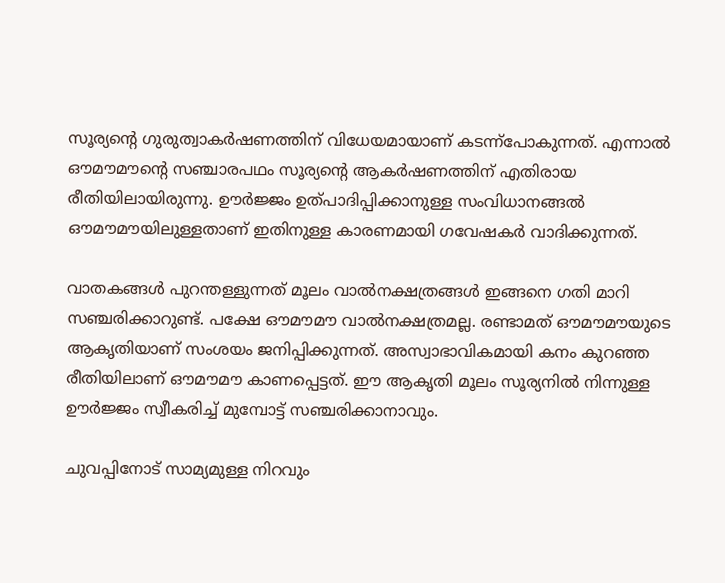സൂര്യന്റെ ഗുരുത്വാകര്‍ഷണത്തിന് വിധേയമായാണ് കടന്ന്‌പോകുന്നത്. എന്നാല്‍ ഔമൗമൗന്റെ സഞ്ചാരപഥം സൂര്യന്റെ ആകര്‍ഷണത്തിന് എതിരായ രീതിയിലായിരുന്നു. ഊര്‍ജ്ജം ഉത്പാദിപ്പിക്കാനുള്ള സംവിധാനങ്ങല്‍ ഔമൗമൗയിലുള്ളതാണ് ഇതിനുള്ള കാരണമായി ഗവേഷകര്‍ വാദിക്കുന്നത്.

വാതകങ്ങള്‍ പുറന്തള്ളുന്നത് മൂലം വാല്‍നക്ഷത്രങ്ങള്‍ ഇങ്ങനെ ഗതി മാറി സഞ്ചരിക്കാറുണ്ട്. പക്ഷേ ഔമൗമൗ വാല്‍നക്ഷത്രമല്ല. രണ്ടാമത് ഔമൗമൗയുടെ ആകൃതിയാണ് സംശയം ജനിപ്പിക്കുന്നത്. അസ്വാഭാവികമായി കനം കുറഞ്ഞ രീതിയിലാണ് ഔമൗമൗ കാണപ്പെട്ടത്. ഈ ആകൃതി മൂലം സൂര്യനില്‍ നിന്നുള്ള ഊര്‍ജ്ജം സ്വീകരിച്ച് മുമ്പോട്ട് സഞ്ചരിക്കാനാവും.

ചുവപ്പിനോട് സാമ്യമുള്ള നിറവും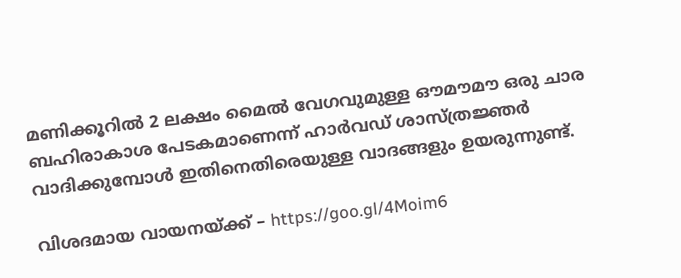മണിക്കൂറില്‍ 2 ലക്ഷം മൈല്‍ വേഗവുമുള്ള ഔമൗമൗ ഒരു ചാര ബഹിരാകാശ പേടകമാണെന്ന് ഹാര്‍വഡ് ശാസ്ത്രജ്ഞര്‍ വാദിക്കുമ്പോള്‍ ഇതിനെതിരെയുള്ള വാദങ്ങളും ഉയരുന്നുണ്ട്.

വിശദമായ വായനയ്ക്ക് – https://goo.gl/4Moim6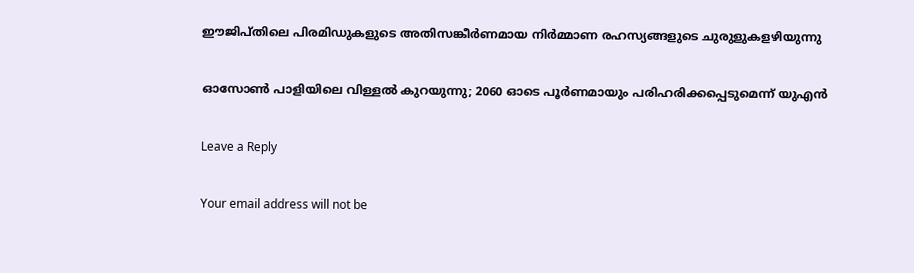ഈജിപ്തിലെ പിരമിഡുകളുടെ അതിസങ്കീർണമായ നിര്‍മ്മാണ രഹസ്യങ്ങളുടെ ചുരുളുകളഴിയുന്നു

ഓസോണ്‍ പാളിയിലെ വിള്ളല്‍ കുറയുന്നു; 2060 ഓടെ പൂര്‍ണമായും പരിഹരിക്കപ്പെടുമെന്ന് യുഎൻ

Leave a Reply

Your email address will not be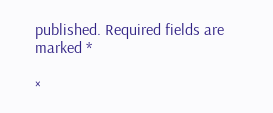published. Required fields are marked *

×